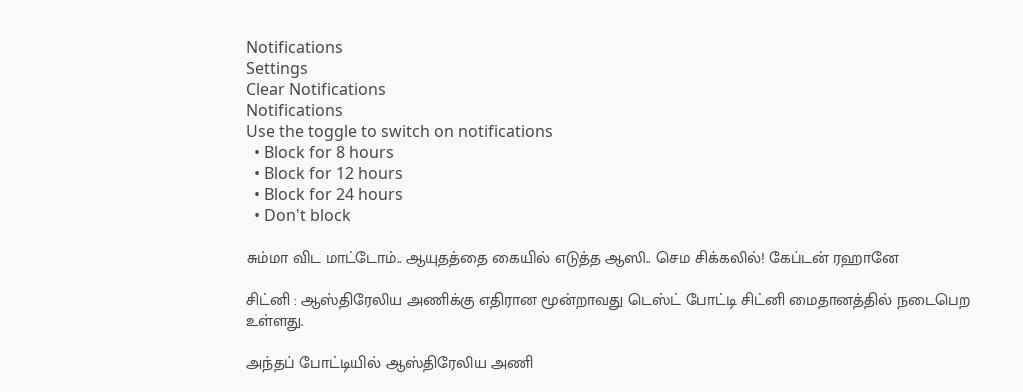Notifications
Settings
Clear Notifications
Notifications
Use the toggle to switch on notifications
  • Block for 8 hours
  • Block for 12 hours
  • Block for 24 hours
  • Don't block

சும்மா விட மாட்டோம்.. ஆயுதத்தை கையில் எடுத்த ஆஸி.. செம சிக்கலில்! கேப்டன் ரஹானே

சிட்னி : ஆஸ்திரேலிய அணிக்கு எதிரான மூன்றாவது டெஸ்ட் போட்டி சிட்னி மைதானத்தில் நடைபெற உள்ளது.

அந்தப் போட்டியில் ஆஸ்திரேலிய அணி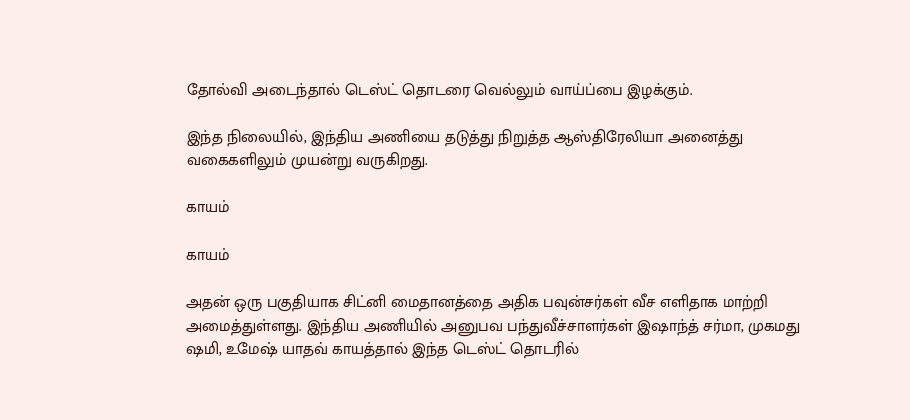தோல்வி அடைந்தால் டெஸ்ட் தொடரை வெல்லும் வாய்ப்பை இழக்கும்.

இந்த நிலையில், இந்திய அணியை தடுத்து நிறுத்த ஆஸ்திரேலியா அனைத்து வகைகளிலும் முயன்று வருகிறது.

காயம்

காயம்

அதன் ஒரு பகுதியாக சிட்னி மைதானத்தை அதிக பவுன்சர்கள் வீச எளிதாக மாற்றி அமைத்துள்ளது. இந்திய அணியில் அனுபவ பந்துவீச்சாளர்கள் இஷாந்த் சர்மா, முகமது ஷமி, உமேஷ் யாதவ் காயத்தால் இந்த டெஸ்ட் தொடரில்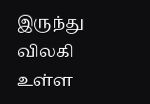இருந்து விலகி உள்ள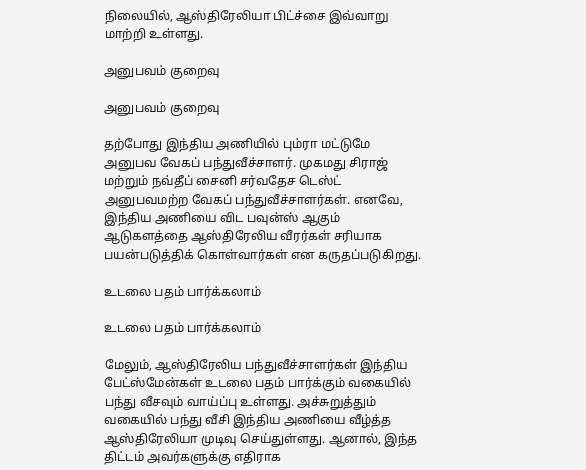நிலையில், ஆஸ்திரேலியா பிட்ச்சை இவ்வாறு மாற்றி உள்ளது.

அனுபவம் குறைவு

அனுபவம் குறைவு

தற்போது இந்திய அணியில் பும்ரா மட்டுமே அனுபவ வேகப் பந்துவீச்சாளர். முகமது சிராஜ் மற்றும் நவ்தீப் சைனி சர்வதேச டெஸ்ட் அனுபவமற்ற வேகப் பந்துவீச்சாளர்கள். எனவே, இந்திய அணியை விட பவுன்ஸ் ஆகும் ஆடுகளத்தை ஆஸ்திரேலிய வீரர்கள் சரியாக பயன்படுத்திக் கொள்வார்கள் என கருதப்படுகிறது.

உடலை பதம் பார்க்கலாம்

உடலை பதம் பார்க்கலாம்

மேலும், ஆஸ்திரேலிய பந்துவீச்சாளர்கள் இந்திய பேட்ஸ்மேன்கள் உடலை பதம் பார்க்கும் வகையில் பந்து வீசவும் வாய்ப்பு உள்ளது. அச்சுறுத்தும் வகையில் பந்து வீசி இந்திய அணியை வீழ்த்த ஆஸ்திரேலியா முடிவு செய்துள்ளது. ஆனால், இந்த திட்டம் அவர்களுக்கு எதிராக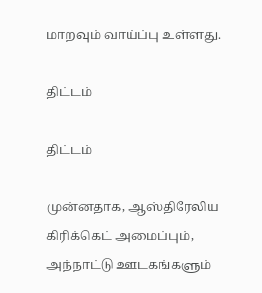மாறவும் வாய்ப்பு உள்ளது.

திட்டம்

திட்டம்

முன்னதாக, ஆஸ்திரேலிய கிரிக்கெட் அமைப்பும், அந்நாட்டு ஊடகங்களும்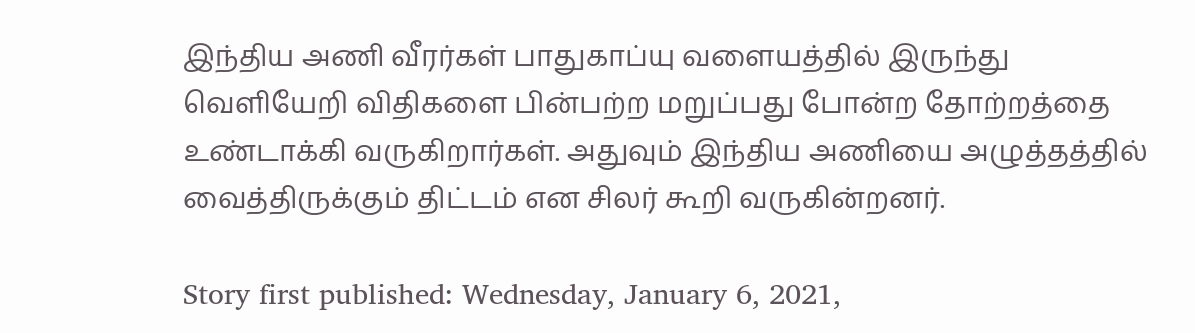இந்திய அணி வீரர்கள் பாதுகாப்யு வளையத்தில் இருந்து வெளியேறி விதிகளை பின்பற்ற மறுப்பது போன்ற தோற்றத்தை உண்டாக்கி வருகிறார்கள். அதுவும் இந்திய அணியை அழுத்தத்தில் வைத்திருக்கும் திட்டம் என சிலர் கூறி வருகின்றனர்.

Story first published: Wednesday, January 6, 2021,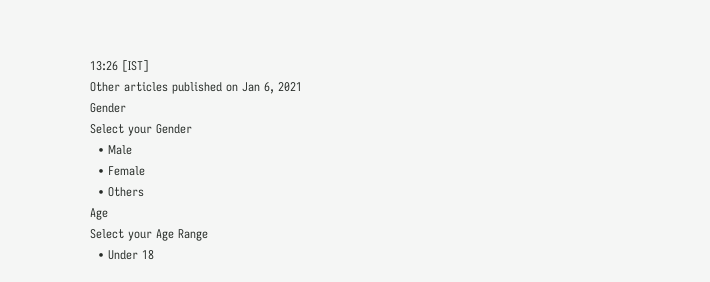13:26 [IST]
Other articles published on Jan 6, 2021
Gender
Select your Gender
  • Male
  • Female
  • Others
Age
Select your Age Range
  • Under 18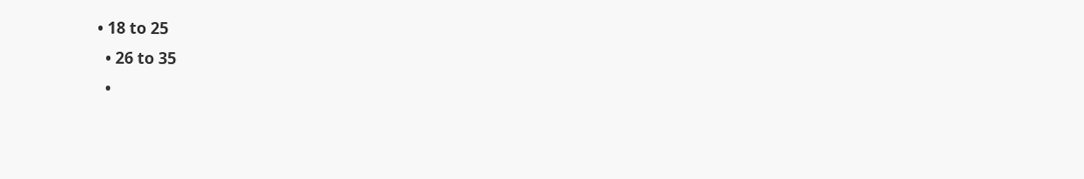• 18 to 25
  • 26 to 35
  •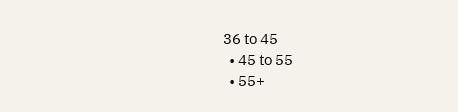36 to 45
  • 45 to 55
  • 55+